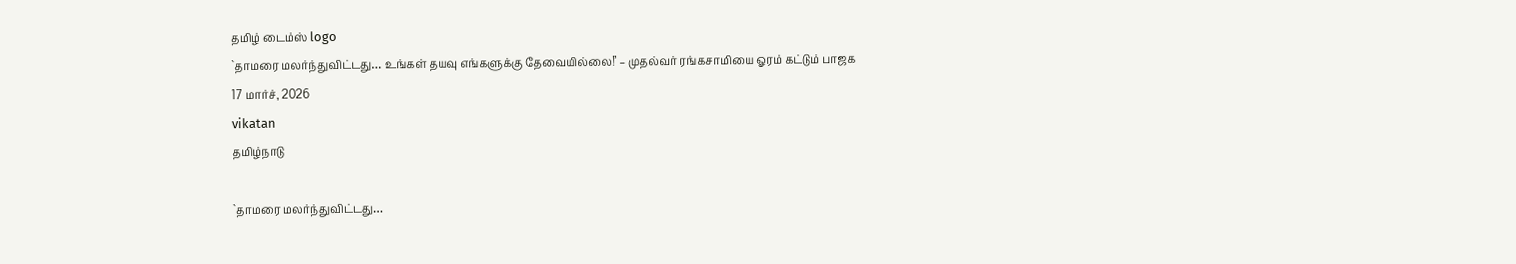தமிழ் டைம்ஸ் logo
`தாமரை மலர்ந்துவிட்டது… உங்கள் தயவு எங்களுக்கு தேவையில்லை!’ – முதல்வர் ரங்கசாமியை ஓரம் கட்டும் பாஜக
17 மார்ச், 2026
vikatan
தமிழ்நாடு

`தாமரை மலர்ந்துவிட்டது…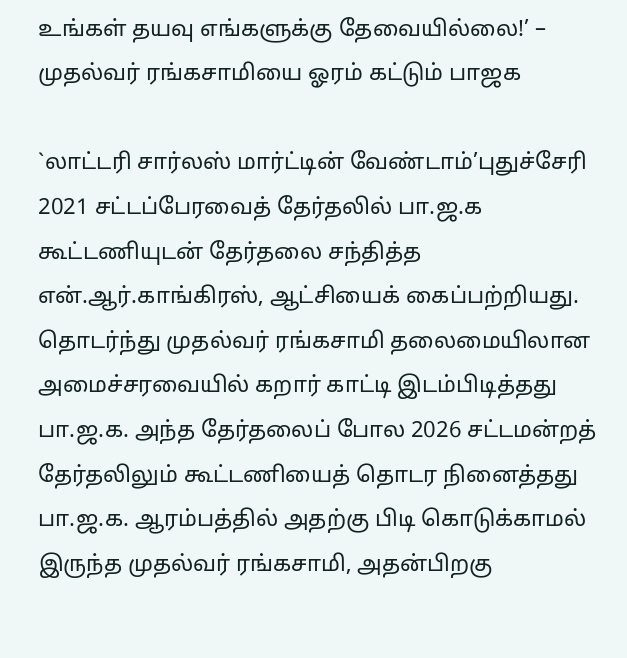உங்கள் தயவு எங்களுக்கு தேவையில்லை!’ – முதல்வர் ரங்கசாமியை ஓரம் கட்டும் பாஜக

`லாட்டரி சார்லஸ் மார்ட்டின் வேண்டாம்’புதுச்சேரி 2021 சட்டப்பேரவைத் தேர்தலில் பா.ஜ.க கூட்டணியுடன் தேர்தலை சந்தித்த என்.ஆர்.காங்கிரஸ், ஆட்சியைக் கைப்பற்றியது. தொடர்ந்து முதல்வர் ரங்கசாமி தலைமையிலான அமைச்சரவையில் கறார் காட்டி இடம்பிடித்தது பா.ஜ.க. அந்த தேர்தலைப் போல 2026 சட்டமன்றத் தேர்தலிலும் கூட்டணியைத் தொடர நினைத்தது பா.ஜ.க. ஆரம்பத்தில் அதற்கு பிடி கொடுக்காமல் இருந்த முதல்வர் ரங்கசாமி, அதன்பிறகு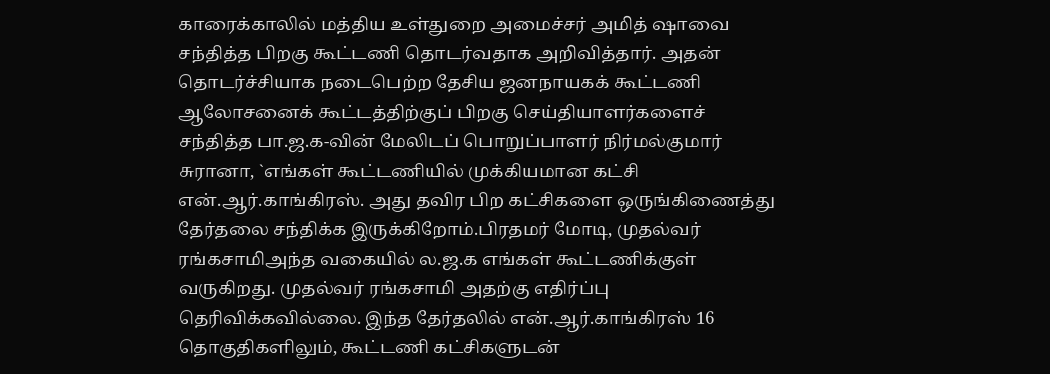காரைக்காலில் மத்திய உள்துறை அமைச்சர் அமித் ஷாவை சந்தித்த பிறகு கூட்டணி தொடர்வதாக அறிவித்தார். அதன் தொடர்ச்சியாக நடைபெற்ற தேசிய ஜனநாயகக் கூட்டணி ஆலோசனைக் கூட்டத்திற்குப் பிறகு செய்தியாளர்களைச் சந்தித்த பா.ஜ.க-வின் மேலிடப் பொறுப்பாளர் நிர்மல்குமார் சுரானா, `எங்கள் கூட்டணியில் முக்கியமான கட்சி என்.ஆர்.காங்கிரஸ். அது தவிர பிற கட்சிகளை ஒருங்கிணைத்து தேர்தலை சந்திக்க இருக்கிறோம்.பிரதமர் மோடி, முதல்வர் ரங்கசாமிஅந்த வகையில் ல.ஜ.க எங்கள் கூட்டணிக்குள் வருகிறது. முதல்வர் ரங்கசாமி அதற்கு எதிர்ப்பு தெரிவிக்கவில்லை. இந்த தேர்தலில் என்.ஆர்.காங்கிரஸ் 16 தொகுதிகளிலும், கூட்டணி கட்சிகளுடன்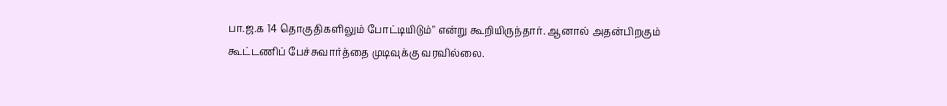பா.ஜ.க 14 தொகுதிகளிலும் போட்டியிடும்" என்று கூறியிருந்தார். ஆனால் அதன்பிறகும் கூட்டணிப் பேச்சுவார்த்தை முடிவுக்கு வரவில்லை.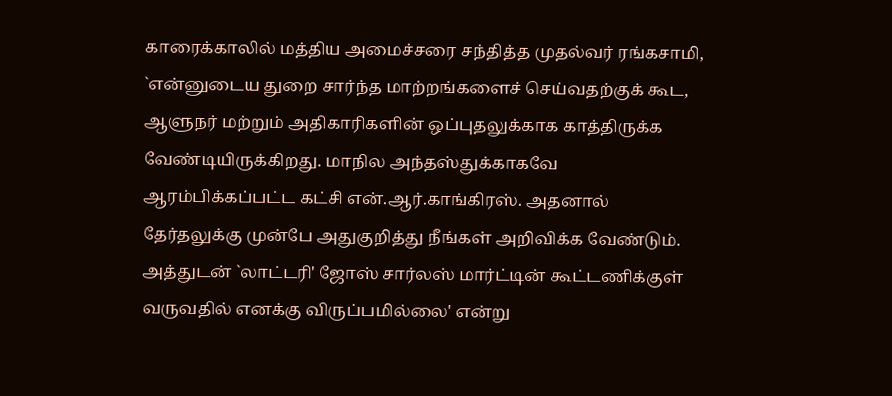காரைக்காலில் மத்திய அமைச்சரை சந்தித்த முதல்வர் ரங்கசாமி, `என்னுடைய துறை சார்ந்த மாற்றங்களைச் செய்வதற்குக் கூட, ஆளுநர் மற்றும் அதிகாரிகளின் ஒப்புதலுக்காக காத்திருக்க வேண்டியிருக்கிறது. மாநில அந்தஸ்துக்காகவே ஆரம்பிக்கப்பட்ட கட்சி என்.ஆர்.காங்கிரஸ். அதனால் தேர்தலுக்கு முன்பே அதுகுறித்து நீங்கள் அறிவிக்க வேண்டும். அத்துடன் `லாட்டரி' ஜோஸ் சார்லஸ் மார்ட்டின் கூட்டணிக்குள் வருவதில் எனக்கு விருப்பமில்லை' என்று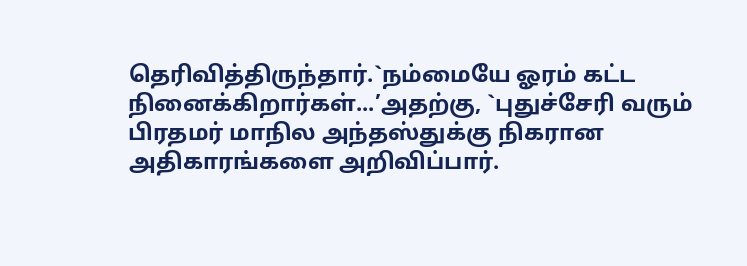தெரிவித்திருந்தார்.`நம்மையே ஓரம் கட்ட நினைக்கிறார்கள்...’அதற்கு, `புதுச்சேரி வரும் பிரதமர் மாநில அந்தஸ்துக்கு நிகரான அதிகாரங்களை அறிவிப்பார்.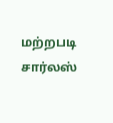மற்றபடி சார்லஸ்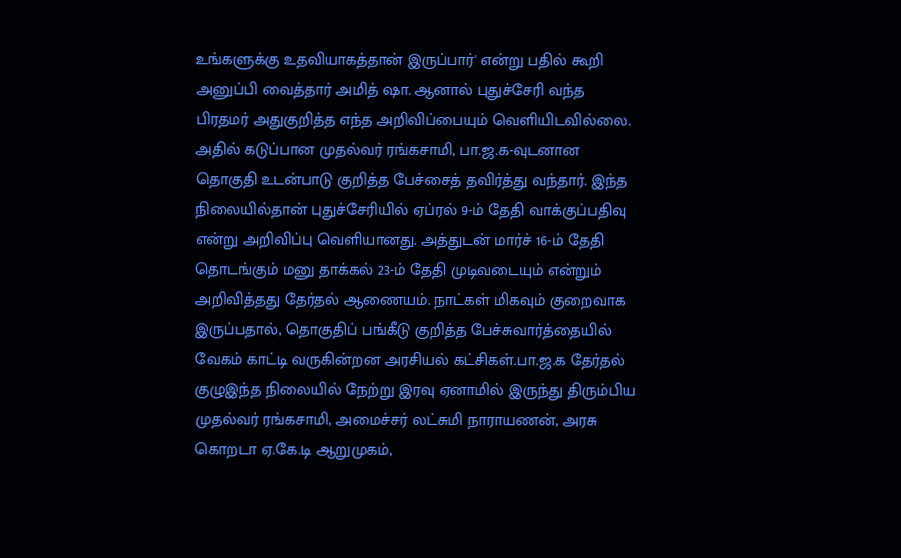உங்களுக்கு உதவியாகத்தான் இருப்பார்' என்று பதில் கூறி அனுப்பி வைத்தார் அமித் ஷா. ஆனால் புதுச்சேரி வந்த பிரதமர் அதுகுறித்த எந்த அறிவிப்பையும் வெளியிடவில்லை. அதில் கடுப்பான முதல்வர் ரங்கசாமி, பா.ஜ.க-வுடனான தொகுதி உடன்பாடு குறித்த பேச்சைத் தவிர்த்து வந்தார். இந்த நிலையில்தான் புதுச்சேரியில் ஏப்ரல் 9-ம் தேதி வாக்குப்பதிவு என்று அறிவிப்பு வெளியானது. அத்துடன் மார்ச் 16-ம் தேதி தொடங்கும் மனு தாக்கல் 23-ம் தேதி முடிவடையும் என்றும் அறிவித்தது தேர்தல் ஆணையம். நாட்கள் மிகவும் குறைவாக இருப்பதால், தொகுதிப் பங்கீடு குறித்த பேச்சுவார்த்தையில் வேகம் காட்டி வருகின்றன அரசியல் கட்சிகள்.பா.ஜ.க தேர்தல் குழுஇந்த நிலையில் நேற்று இரவு ஏனாமில் இருந்து திரும்பிய முதல்வர் ரங்கசாமி, அமைச்சர் லட்சுமி நாராயணன், அரசு கொறடா ஏ.கே.டி ஆறுமுகம்,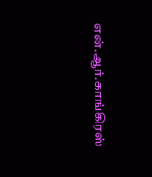என்.ஆர்.காங்கிரஸ்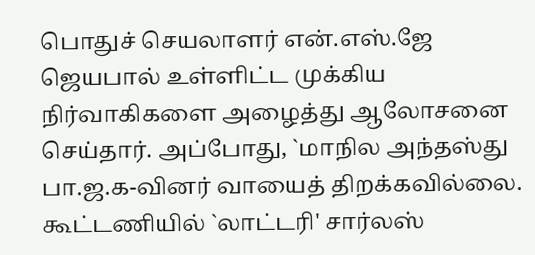பொதுச் செயலாளர் என்.எஸ்.ஜே ஜெயபால் உள்ளிட்ட முக்கிய நிர்வாகிகளை அழைத்து ஆலோசனை செய்தார். அப்போது, `மாநில அந்தஸ்து பா.ஜ.க-வினர் வாயைத் திறக்கவில்லை. கூட்டணியில் `லாட்டரி' சார்லஸ்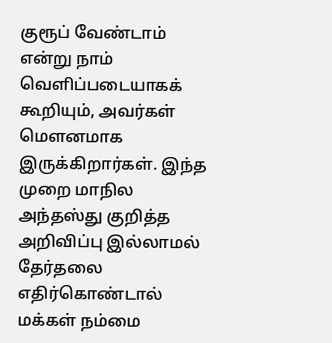குரூப் வேண்டாம் என்று நாம் வெளிப்படையாகக் கூறியும், அவர்கள் மௌனமாக இருக்கிறார்கள். இந்த முறை மாநில அந்தஸ்து குறித்த அறிவிப்பு இல்லாமல் தேர்தலை எதிர்கொண்டால் மக்கள் நம்மை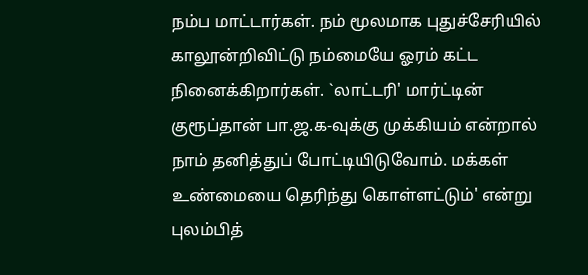நம்ப மாட்டார்கள். நம் மூலமாக புதுச்சேரியில் காலூன்றிவிட்டு நம்மையே ஓரம் கட்ட நினைக்கிறார்கள். `லாட்டரி' மார்ட்டின் குரூப்தான் பா.ஜ.க-வுக்கு முக்கியம் என்றால் நாம் தனித்துப் போட்டியிடுவோம். மக்கள் உண்மையை தெரிந்து கொள்ளட்டும்' என்று புலம்பித்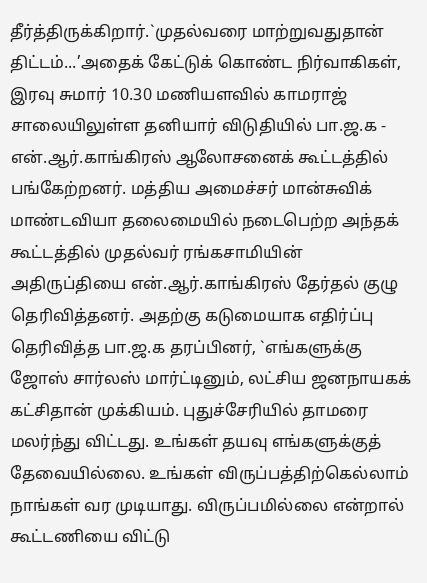தீர்த்திருக்கிறார்.`முதல்வரை மாற்றுவதுதான் திட்டம்...’அதைக் கேட்டுக் கொண்ட நிர்வாகிகள், இரவு சுமார் 10.30 மணியளவில் காமராஜ் சாலையிலுள்ள தனியார் விடுதியில் பா.ஜ.க - என்.ஆர்.காங்கிரஸ் ஆலோசனைக் கூட்டத்தில் பங்கேற்றனர். மத்திய அமைச்சர் மான்சுவிக் மாண்டவியா தலைமையில் நடைபெற்ற அந்தக் கூட்டத்தில் முதல்வர் ரங்கசாமியின் அதிருப்தியை என்.ஆர்.காங்கிரஸ் தேர்தல் குழு தெரிவித்தனர். அதற்கு கடுமையாக எதிர்ப்பு தெரிவித்த பா.ஜ.க தரப்பினர், `எங்களுக்கு ஜோஸ் சார்லஸ் மார்ட்டினும், லட்சிய ஜனநாயகக் கட்சிதான் முக்கியம். புதுச்சேரியில் தாமரை மலர்ந்து விட்டது. உங்கள் தயவு எங்களுக்குத் தேவையில்லை. உங்கள் விருப்பத்திற்கெல்லாம் நாங்கள் வர முடியாது. விருப்பமில்லை என்றால் கூட்டணியை விட்டு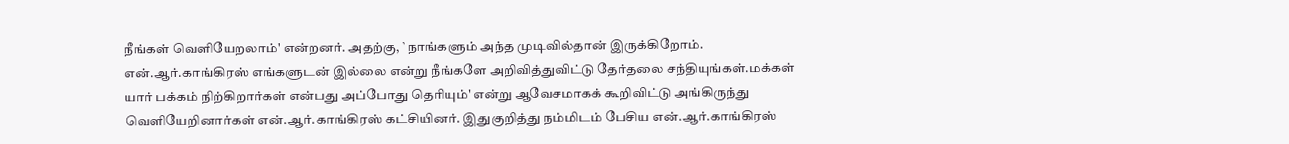நீங்கள் வெளியேறலாம்' என்றனர். அதற்கு, `நாங்களும் அந்த முடிவில்தான் இருக்கிறோம். என்.ஆர்.காங்கிரஸ் எங்களுடன் இல்லை என்று நீங்களே அறிவித்துவிட்டு தேர்தலை சந்தியுங்கள்.மக்கள் யார் பக்கம் நிற்கிறார்கள் என்பது அப்போது தெரியும்' என்று ஆவேசமாகக் கூறிவிட்டு அங்கிருந்து வெளியேறினார்கள் என்.ஆர்.காங்கிரஸ் கட்சியினர். இதுகுறித்து நம்மிடம் பேசிய என்.ஆர்.காங்கிரஸ்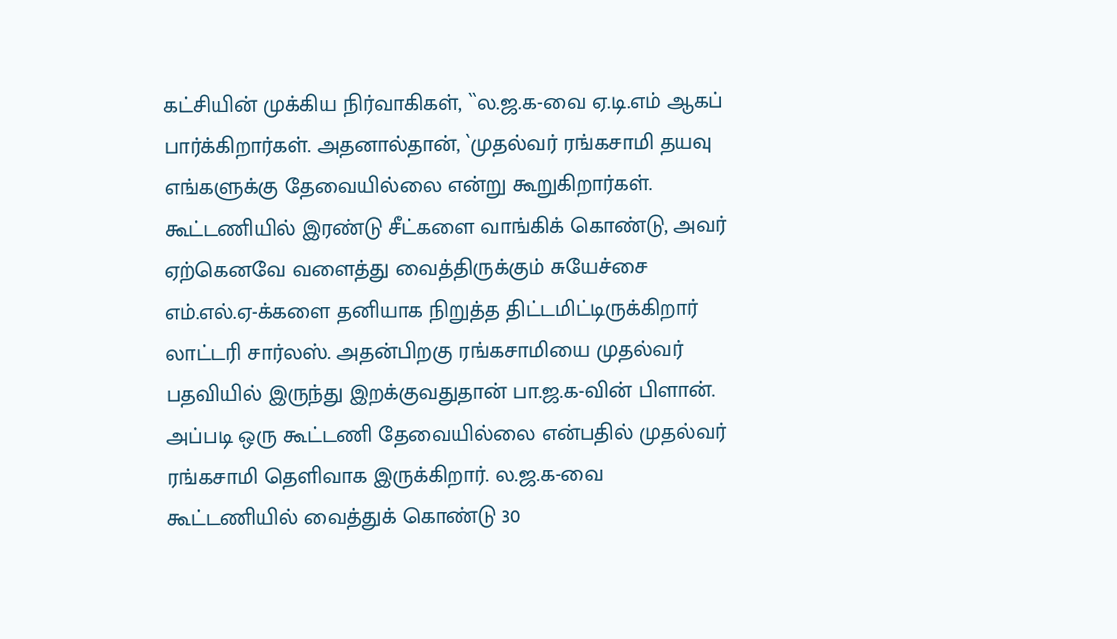கட்சியின் முக்கிய நிர்வாகிகள், ``ல.ஜ.க-வை ஏ.டி.எம் ஆகப் பார்க்கிறார்கள். அதனால்தான், `முதல்வர் ரங்கசாமி தயவு எங்களுக்கு தேவையில்லை என்று கூறுகிறார்கள். கூட்டணியில் இரண்டு சீட்களை வாங்கிக் கொண்டு, அவர் ஏற்கெனவே வளைத்து வைத்திருக்கும் சுயேச்சை எம்.எல்.ஏ-க்களை தனியாக நிறுத்த திட்டமிட்டிருக்கிறார் லாட்டரி சார்லஸ். அதன்பிறகு ரங்கசாமியை முதல்வர் பதவியில் இருந்து இறக்குவதுதான் பா.ஜ.க-வின் பிளான். அப்படி ஒரு கூட்டணி தேவையில்லை என்பதில் முதல்வர் ரங்கசாமி தெளிவாக இருக்கிறார். ல.ஜ.க-வை கூட்டணியில் வைத்துக் கொண்டு 30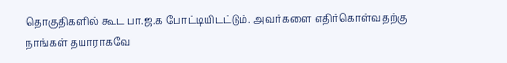தொகுதிகளில் கூட பா.ஜ.க போட்டியிடட்டும். அவர்களை எதிர்கொள்வதற்கு நாங்கள் தயாராகவே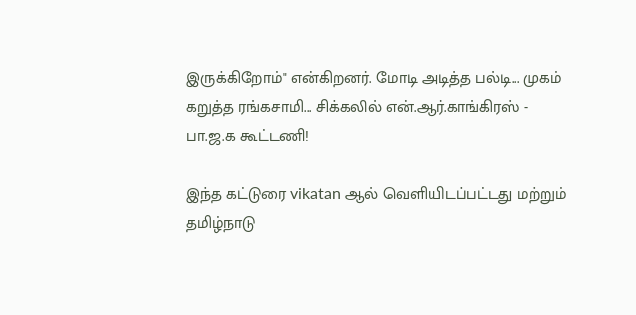இருக்கிறோம்" என்கிறனர். மோடி அடித்த பல்டி... முகம் கறுத்த ரங்கசாமி... சிக்கலில் என்.ஆர்.காங்கிரஸ் - பா.ஜ.க கூட்டணி!

இந்த கட்டுரை vikatan ஆல் வெளியிடப்பட்டது மற்றும் தமிழ்நாடு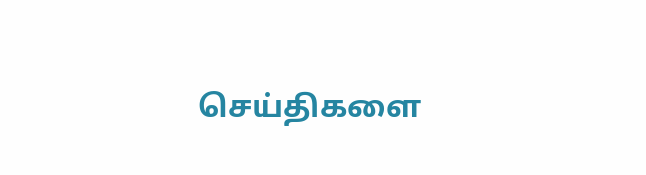செய்திகளை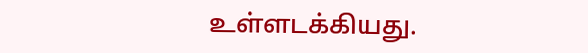உள்ளடக்கியது.